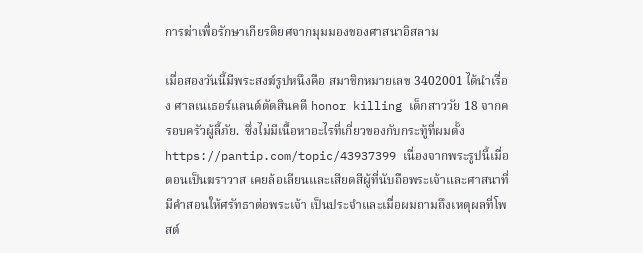การฆ่าเพื่อรักษาเกียรติยศจากมุมมองของศาสนาอิสลาม

เมื่อสองวันนี้มีพระสงฆ์รูปหนึงคือ สมาชิกหมายเลข 3402001 ได้นำเรื่อง ศาลเนเธอร์แลนด์ตัดสินคดี honor killing เด็กสาววัย 18 จากครอบครัวผู้ลี้ภัย.  ซึ่งไม่มีเนื้อหาอะไรที่เกี่ยวของกับกระทู้ที่ผมตั้ง  https://pantip.com/topic/43937399 เนื่องจากพระรูปนี้เมื่อตอนเป็นฆราวาส เคยล้อเลียนและเสียดสีผู้ที่นับถือพระเจ้าและศาสนาที่มีคำสอนให้ศรัทธาต่อพระเจ้า เป็นประจำและเมื่อผมถามถึงเหตุผลที่โพสต์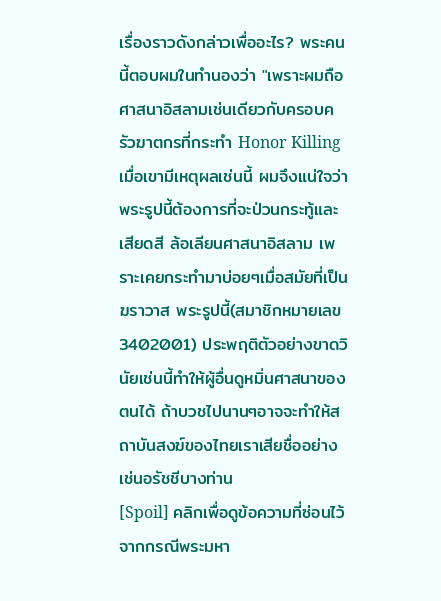เรื่องราวดังกล่าวเพื่ออะไร? พระคนนี้ตอบผมในทำนองว่า "เพราะผมถือศาสนาอิสลามเช่นเดียวกับครอบครัวฆาตกรที่กระทำ Honor Killing  เมื่อเขามีเหตุผลเช่นนี้ ผมจึงแน่ใจว่า พระรูปนี้ต้องการที่จะป่วนกระทู้และเสียดสี ล้อเลียนศาสนาอิสลาม เพราะเคยกระทำมาบ่อยๆเมื่อสมัยที่เป็นฆราวาส พระรูปนี้(สมาชิกหมายเลข 3402001) ประพฤติตัวอย่างขาดวินัยเช่นนี้ทำให้ผู้อื่นดูหมิ่นศาสนาของตนได้ ถ้าบวชไปนานๆอาจจะทำให้สถาบันสงฆ์ของไทยเราเสียชื่ออย่างเช่นอรัชชีบางท่าน
[Spoil] คลิกเพื่อดูข้อความที่ซ่อนไว้
จากกรณีพระมหา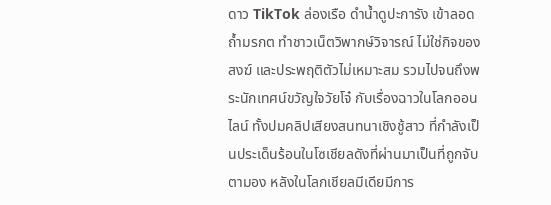ดาว TikTok ล่องเรือ ดำน้ำดูปะการัง เข้าลอดถ้ำมรกต ทำชาวเน็ตวิพากษ์วิจารณ์ ไม่ใช่กิจของสงฆ์ และประพฤติตัวไม่เหมาะสม รวมไปจนถึงพระนักเทศน์ขวัญใจวัยโจ๋ กับเรื่องฉาวในโลกออนไลน์ ทั้งปมคลิปเสียงสนทนาเชิงชู้สาว ที่กำลังเป็นประเด็นร้อนในโซเชียลดังที่ผ่านมาเป็นที่ถูกจับตามอง หลังในโลกเชียลมีเดียมีการ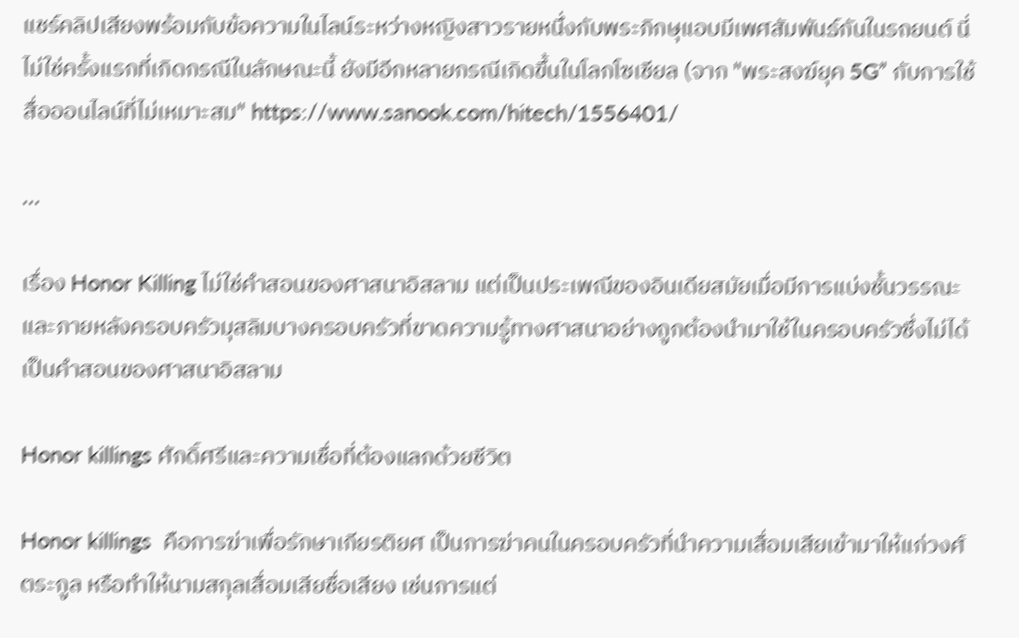แชร์คลิปเสียงพร้อมกับข้อความในไลน์ระหว่างหญิงสาวรายหนึ่งกับพระภิกษุแอบมีเพศสัมพันธ์กันในรถยนต์ นี่ไม่ใช่ครั้งแรกที่เกิดกรณีในลักษณะนี้ ยังมีอีกหลายกรณีเกิดขึ้นในโลกโซเชียล (จาก "พระสงฆ์ยุค 5G” กับการใช้สื่อออนไลน์ที่ไม่เหมาะสม" https://www.sanook.com/hitech/1556401/

...

เรื่อง Honor Killing ไม่ใช่คำสอนของศาสนาอิสลาม แต่เป็นประเพณีของอินเดียสมัยเมื่อมีการแบ่งชั้นวรรณะและภายหลังครอบครัวมุสลิมบางครอบครัวที่ขาดความรู้ทางศาสนาอย่างถูกต้องนำมาใช้ในครอบครัวซึ่งไม่ได้เป็นคำสอนของศาสนาอิสลาม

Honor killings ศักดิ์ศรีและความเชื่อที่ต้องแลกด้วยชีวิต

Honor killings  คือการฆ่าเพื่อรักษาเกียรติยศ เป็นการฆ่าคนในครอบครัวที่นำความเสื่อมเสียเข้ามาให้แก่วงศ์ตระกูล หรือทำให้นามสกุลเสื่อมเสียชื่อเสียง เช่นการแต่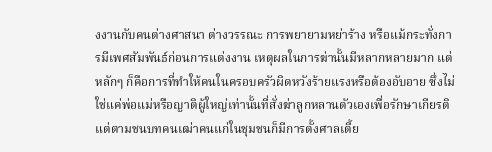งงานกับคนต่างศาสนา ต่างวรรณะ การพยายามหย่าร้าง หรือแม้กระทั่งการมีเพศสัมพันธ์ก่อนการแต่งงาน เหตุผลในการฆ่านั้นมีหลากหลายมาก แต่หลักๆ ก็คือการที่ทำให้คนในครอบครัวผิดหวังร้ายแรงหรือต้องอับอาย ซึ่งไม่ใช่แค่พ่อแม่หรือญาติผู้ใหญ่เท่านั้นที่สั่งฆ่าลูกหลานตัวเองเพื่อรักษาเกียรติ แต่ตามชนบทคนเฒ่าคนแก่ในชุมชนก็มีการตั้งศาลเตี้ย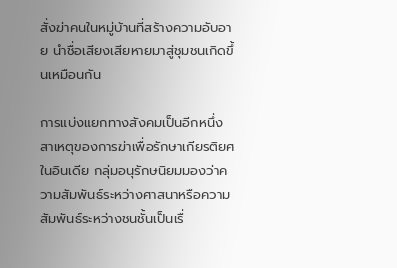สั่งฆ่าคนในหมู่บ้านที่สร้างความอับอาย นำชื่อเสียงเสียหายมาสู่ชุมชนเกิดขึ้นเหมือนกัน

การแบ่งแยกทางสังคมเป็นอีกหนึ่งสาเหตุของการฆ่าเพื่อรักษาเกียรติยศในอินเดีย กลุ่มอนุรักษนิยมมองว่าความสัมพันธ์ระหว่างศาสนาหรือความสัมพันธ์ระหว่างชนชั้นเป็นเรื่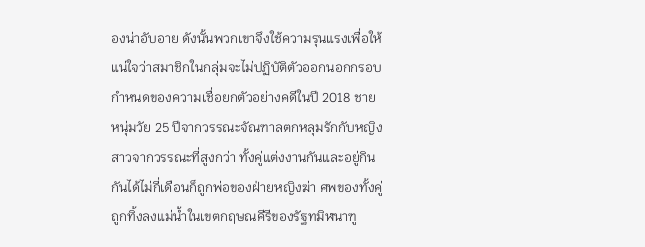องน่าอับอาย ดังนั้นพวกเขาจึงใช้ความรุนแรงเพื่อให้แน่ใจว่าสมาชิกในกลุ่มจะไม่ปฏิบัติตัวออกนอกกรอบกำหนดของความเชื่อยกตัวอย่างคดีในปี 2018 ชายหนุ่มวัย 25 ปีจากวรรณะจัณฑาลตกหลุมรักกับหญิงสาวจากวรรณะที่สูงกว่า ทั้งคู่แต่งงานกันและอยู่กินกันได้ไม่กี่เดือนก็ถูกพ่อของฝ่ายหญิงฆ่า ศพของทั้งคู่ถูกทิ้งลงแม่น้ำในเขตกฤษณคีรีของรัฐทมิฬนาฑู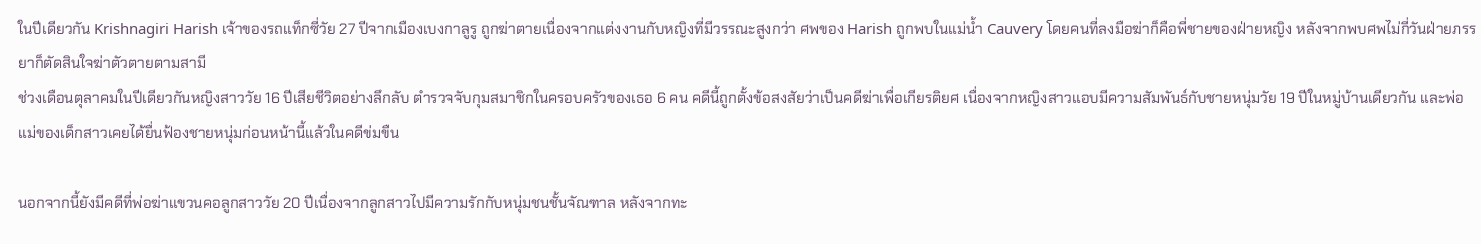ในปีเดียวกัน Krishnagiri Harish เจ้าของรถแท็กซี่วัย 27 ปีจากเมืองเบงกาลูรู ถูกฆ่าตายเนื่องจากแต่งงานกับหญิงที่มีวรรณะสูงกว่า ศพของ Harish ถูกพบในแม่น้ำ Cauvery โดยคนที่ลงมือฆ่าก็คือพี่ชายของฝ่ายหญิง หลังจากพบศพไม่กี่วันฝ่ายภรรยาก็ตัดสินใจฆ่าตัวตายตามสามี
ช่วงเดือนตุลาคมในปีเดียวกันหญิงสาววัย 16 ปีเสียชีวิตอย่างลึกลับ ตำรวจจับกุมสมาชิกในครอบครัวของเธอ 6 คน คดีนี้ถูกตั้งข้อสงสัยว่าเป็นคดีฆ่าเพื่อเกียรติยศ เนื่องจากหญิงสาวแอบมีความสัมพันธ์กับชายหนุ่มวัย 19 ปีในหมู่บ้านเดียวกัน และพ่อแม่ของเด็กสาวเคยได้ยื่นฟ้องชายหนุ่มก่อนหน้านี้แล้วในคดีข่มขืน

นอกจากนี้ยังมีคดีที่พ่อฆ่าแขวนคอลูกสาววัย 20 ปีเนื่องจากลูกสาวไปมีความรักกับหนุ่มชนชั้นจัณฑาล หลังจากทะ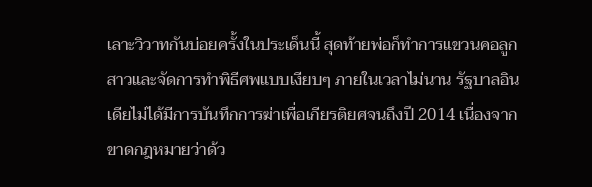เลาะวิวาทกันบ่อยครั้งในประเด็นนี้ สุดท้ายพ่อก็ทำการแขวนคอลูกสาวและจัดการทำพิธีศพแบบเงียบๆ ภายในเวลาไม่นาน รัฐบาลอินเดียไม่ได้มีการบันทึกการฆ่าเพื่อเกียรติยศจนถึงปี 2014 เนื่องจากขาดกฎหมายว่าด้ว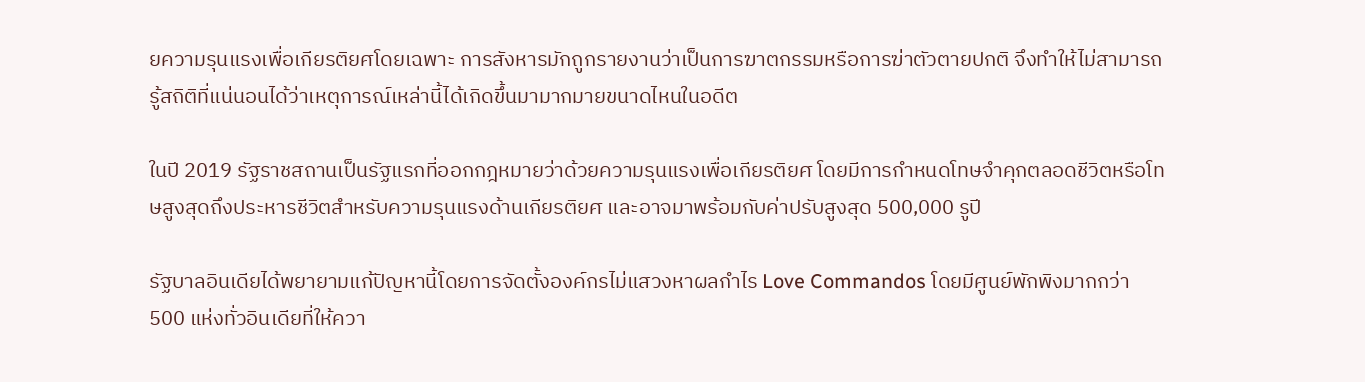ยความรุนแรงเพื่อเกียรติยศโดยเฉพาะ การสังหารมักถูกรายงานว่าเป็นการฆาตกรรมหรือการฆ่าตัวตายปกติ จึงทำให้ไม่สามารถรู้สถิติที่แน่นอนได้ว่าเหตุการณ์เหล่านี้ได้เกิดขึ้นมามากมายขนาดไหนในอดีต

ในปี 2019 รัฐราชสถานเป็นรัฐแรกที่ออกกฎหมายว่าด้วยความรุนแรงเพื่อเกียรติยศ โดยมีการกำหนดโทษจำคุกตลอดชีวิตหรือโทษสูงสุดถึงประหารชีวิตสำหรับความรุนแรงด้านเกียรติยศ และอาจมาพร้อมกับค่าปรับสูงสุด 500,000 รูปี

รัฐบาลอินเดียได้พยายามแก้ปัญหานี้โดยการจัดตั้งองค์กรไม่แสวงหาผลกำไร Love Commandos โดยมีศูนย์พักพิงมากกว่า 500 แห่งทั่วอินเดียที่ให้ควา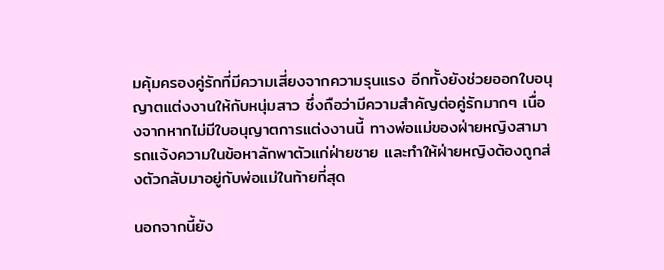มคุ้มครองคู่รักที่มีความเสี่ยงจากความรุนแรง อีกทั้งยังช่วยออกใบอนุญาตแต่งงานให้กับหนุ่มสาว ซึ่งถือว่ามีความสำคัญต่อคู่รักมากๆ เนื่องจากหากไม่มีใบอนุญาตการแต่งงานนี้ ทางพ่อแม่ของฝ่ายหญิงสามารถแจ้งความในข้อหาลักพาตัวแก่ฝ่ายชาย และทำให้ฝ่ายหญิงต้องถูกส่งตัวกลับมาอยู่กับพ่อแม่ในท้ายที่สุด

นอกจากนี้ยัง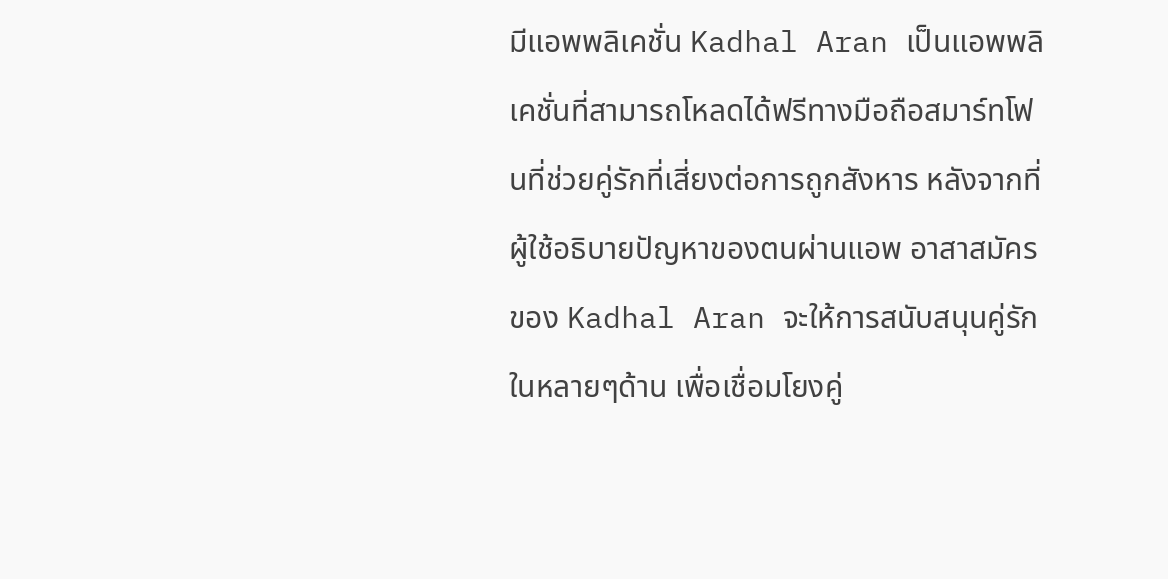มีแอพพลิเคชั่น Kadhal Aran เป็นแอพพลิเคชั่นที่สามารถโหลดได้ฟรีทางมือถือสมาร์ทโฟนที่ช่วยคู่รักที่เสี่ยงต่อการถูกสังหาร หลังจากที่ผู้ใช้อธิบายปัญหาของตนผ่านแอพ อาสาสมัครของ Kadhal Aran จะให้การสนับสนุนคู่รักในหลายๆด้าน เพื่อเชื่อมโยงคู่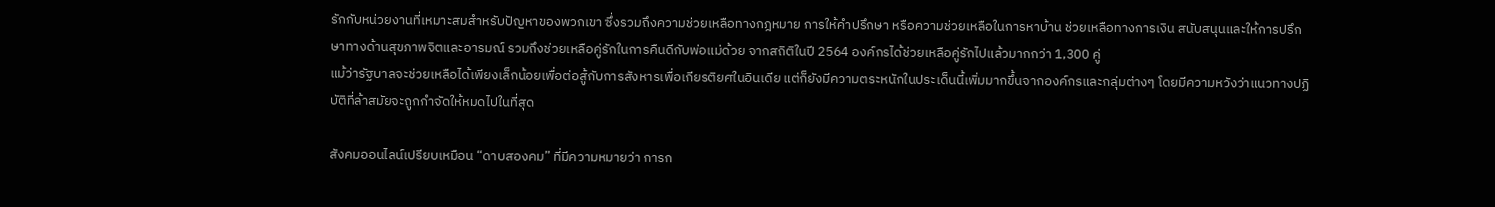รักกับหน่วยงานที่เหมาะสมสำหรับปัญหาของพวกเขา ซึ่งรวมถึงความช่วยเหลือทางกฎหมาย การให้คำปรึกษา หรือความช่วยเหลือในการหาบ้าน ช่วยเหลือทางการเงิน สนับสนุนและให้การปรึกษาทางด้านสุขภาพจิตและอารมณ์ รวมถึงช่วยเหลือคู่รักในการคืนดีกับพ่อแม่ด้วย จากสถิติในปี 2564 องค์กรได้ช่วยเหลือคู่รักไปแล้วมากกว่า 1,300 คู่
แม้ว่ารัฐบาลจะช่วยเหลือได้เพียงเล็กน้อยเพื่อต่อสู้กับการสังหารเพื่อเกียรติยศในอินเดีย แต่ก็ยังมีความตระหนักในประเด็นนี้เพิ่มมากขึ้นจากองค์กรและกลุ่มต่างๆ โดยมีความหวังว่าแนวทางปฏิบัติที่ล้าสมัยจะถูกกำจัดให้หมดไปในที่สุด

สังคมออนไลน์เปรียบเหมือน “ดาบสองคม” ที่มีความหมายว่า การก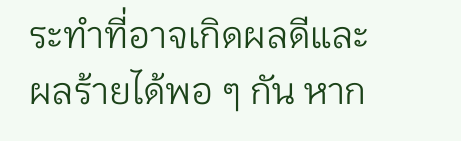ระทำที่อาจเกิดผลดีและผลร้ายได้พอ ๆ กัน หาก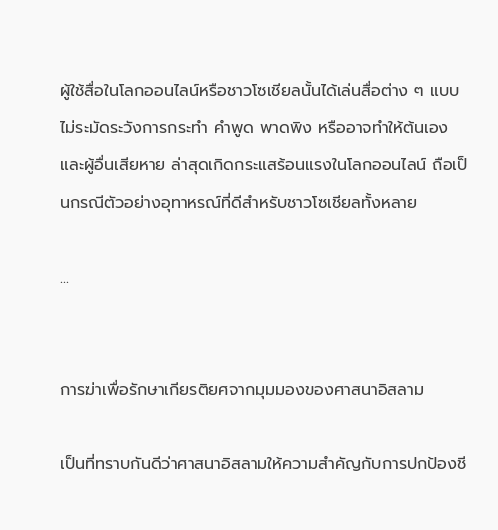ผู้ใช้สื่อในโลกออนไลน์หรือชาวโซเชียลนั้นได้เล่นสื่อต่าง ๆ แบบไม่ระมัดระวังการกระทำ คำพูด พาดพิง หรืออาจทำให้ต้นเองและผู้อื่นเสียหาย ล่าสุดเกิดกระแสร้อนแรงในโลกออนไลน์ ถือเป็นกรณีตัวอย่างอุทาหรณ์ที่ดีสำหรับชาวโซเชียลทั้งหลาย

...


การฆ่าเพื่อรักษาเกียรติยศจากมุมมองของศาสนาอิสลาม

เป็นที่ทราบกันดีว่าศาสนาอิสลามให้ความสำคัญกับการปกป้องชี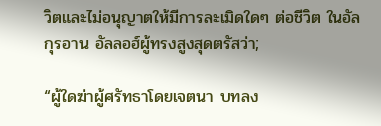วิตและไม่อนุญาตให้มีการละเมิดใดๆ ต่อชีวิต ในอัลกุรอาน อัลลอฮ์ผู้ทรงสูงสุดตรัสว่า;

“ผู้ใดฆ่าผู้ศรัทธาโดยเจตนา บทลง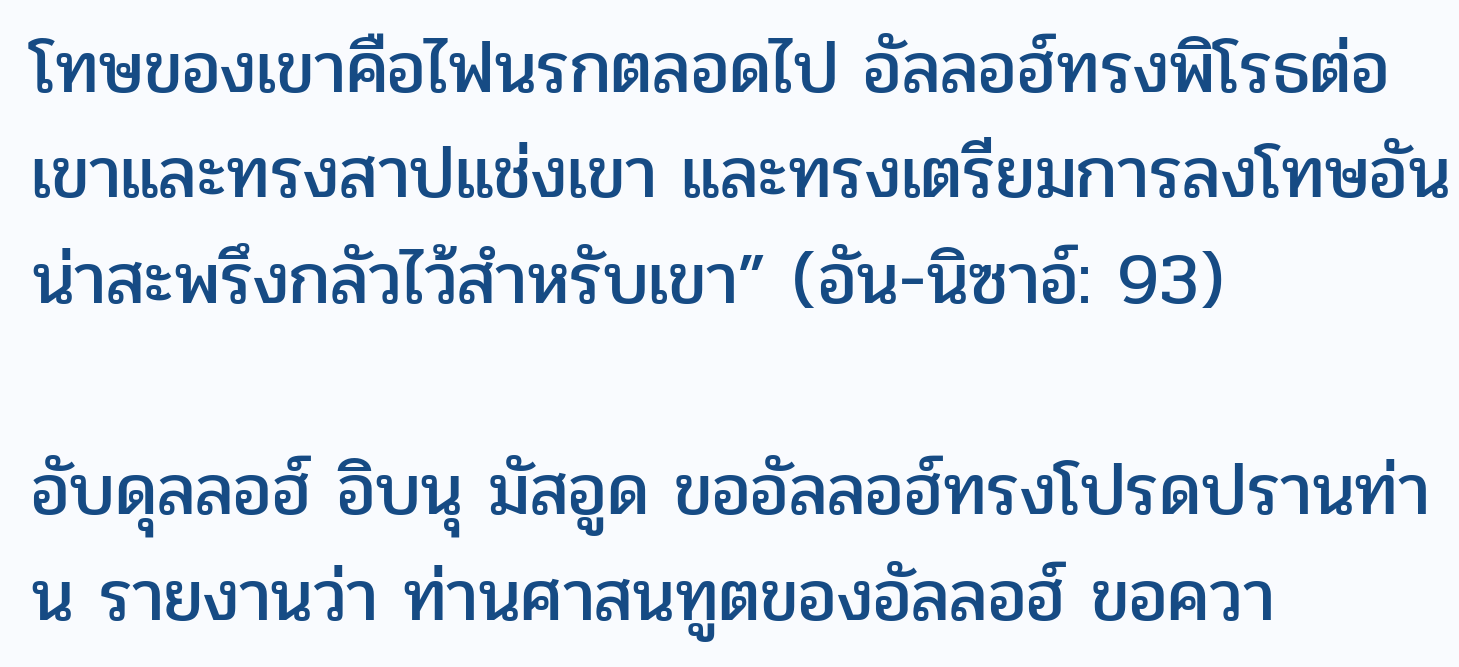โทษของเขาคือไฟนรกตลอดไป อัลลอฮ์ทรงพิโรธต่อเขาและทรงสาปแช่งเขา และทรงเตรียมการลงโทษอันน่าสะพรึงกลัวไว้สำหรับเขา” (อัน-นิซาอ์: 93)

อับดุลลอฮ์ อิบนุ มัสอูด ขออัลลอฮ์ทรงโปรดปรานท่าน รายงานว่า ท่านศาสนทูตของอัลลอฮ์ ขอควา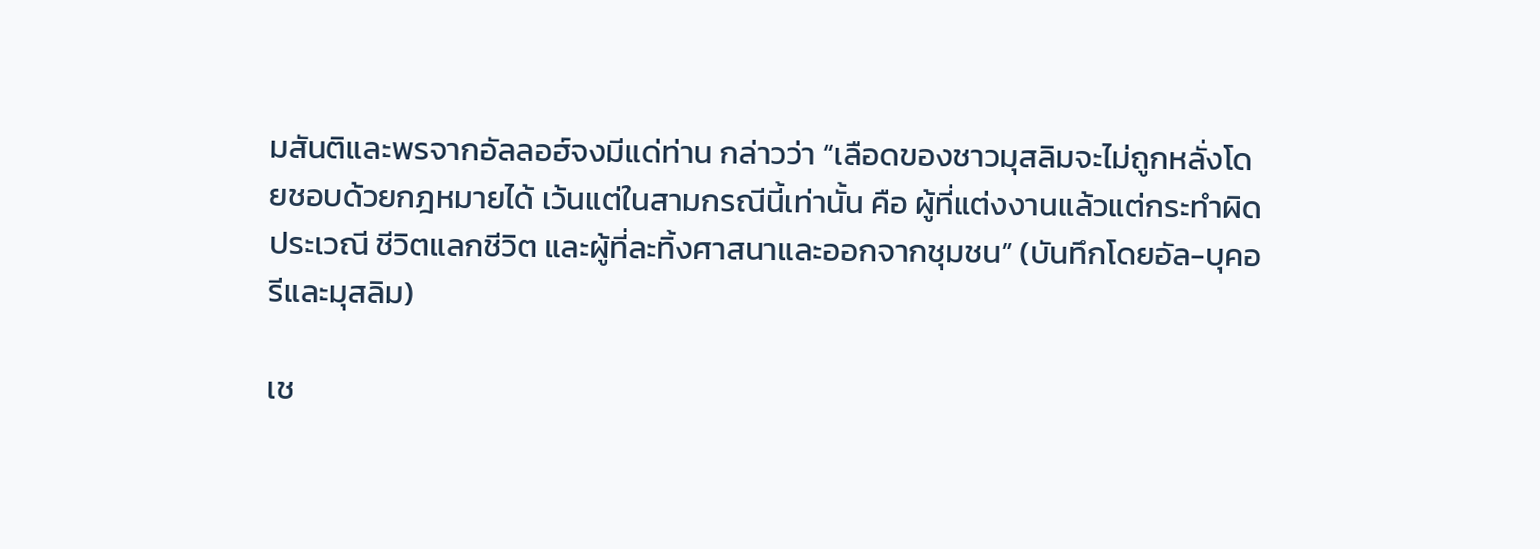มสันติและพรจากอัลลอฮ์จงมีแด่ท่าน กล่าวว่า “เลือดของชาวมุสลิมจะไม่ถูกหลั่งโดยชอบด้วยกฎหมายได้ เว้นแต่ในสามกรณีนี้เท่านั้น คือ ผู้ที่แต่งงานแล้วแต่กระทำผิดประเวณี ชีวิตแลกชีวิต และผู้ที่ละทิ้งศาสนาและออกจากชุมชน” (บันทึกโดยอัล-บุคอรีและมุสลิม)

เช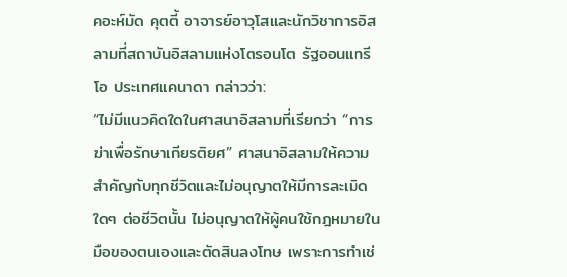คอะห์มัด คุตตี้ อาจารย์อาวุโสและนักวิชาการอิสลามที่สถาบันอิสลามแห่งโตรอนโต รัฐออนแทรีโอ ประเทศแคนาดา กล่าวว่า:
“ไม่มีแนวคิดใดในศาสนาอิสลามที่เรียกว่า “การฆ่าเพื่อรักษาเกียรติยศ” ศาสนาอิสลามให้ความสำคัญกับทุกชีวิตและไม่อนุญาตให้มีการละเมิดใดๆ ต่อชีวิตนั้น ไม่อนุญาตให้ผู้คนใช้กฎหมายในมือของตนเองและตัดสินลงโทษ เพราะการทำเช่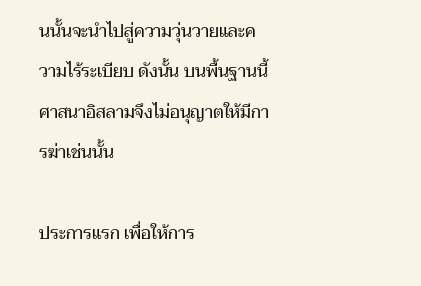นนั้นจะนำไปสู่ความวุ่นวายและความไร้ระเบียบ ดังนั้น บนพื้นฐานนี้ ศาสนาอิสลามจึงไม่อนุญาตให้มีการฆ่าเช่นนั้น

ประการแรก เพื่อให้การ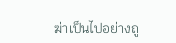ฆ่าเป็นไปอย่างถู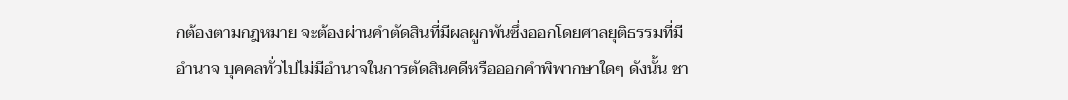กต้องตามกฎหมาย จะต้องผ่านคำตัดสินที่มีผลผูกพันซึ่งออกโดยศาลยุติธรรมที่มีอำนาจ บุคคลทั่วไปไม่มีอำนาจในการตัดสินคดีหรือออกคำพิพากษาใดๆ ดังนั้น ชา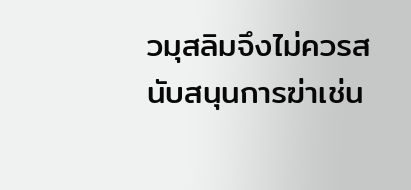วมุสลิมจึงไม่ควรสนับสนุนการฆ่าเช่น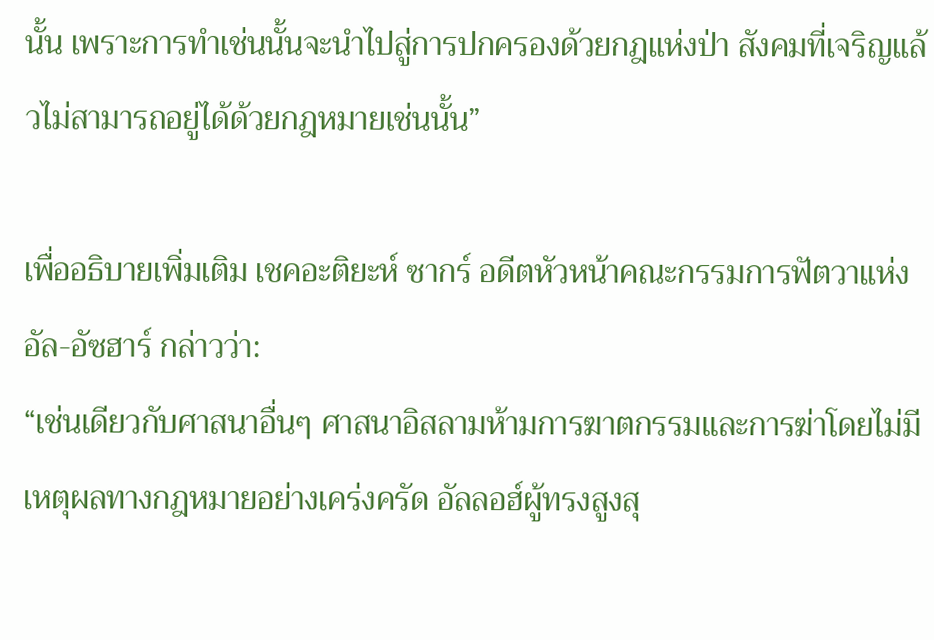นั้น เพราะการทำเช่นนั้นจะนำไปสู่การปกครองด้วยกฎแห่งป่า สังคมที่เจริญแล้วไม่สามารถอยู่ได้ด้วยกฎหมายเช่นนั้น”

เพื่ออธิบายเพิ่มเติม เชคอะติยะห์ ซากร์ อดีตหัวหน้าคณะกรรมการฟัตวาแห่งอัล-อัซฮาร์ กล่าวว่า:
“เช่นเดียวกับศาสนาอื่นๆ ศาสนาอิสลามห้ามการฆาตกรรมและการฆ่าโดยไม่มีเหตุผลทางกฎหมายอย่างเคร่งครัด อัลลอฮ์ผู้ทรงสูงสุ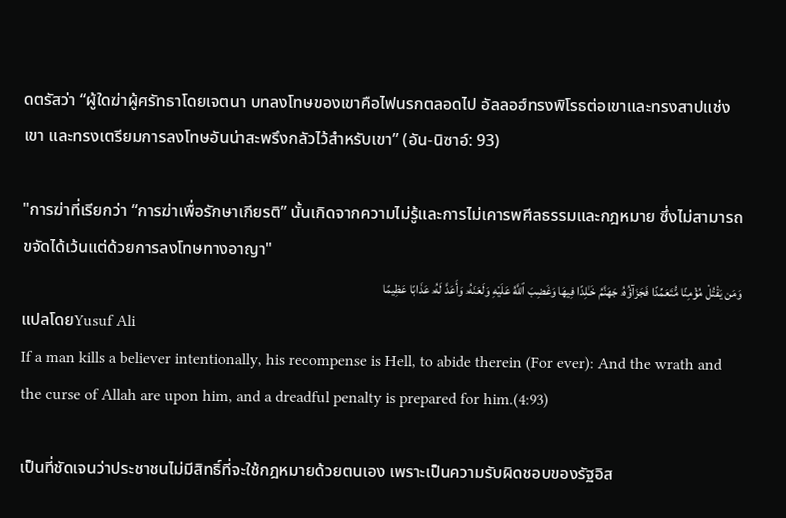ดตรัสว่า “ผู้ใดฆ่าผู้ศรัทธาโดยเจตนา บทลงโทษของเขาคือไฟนรกตลอดไป อัลลอฮ์ทรงพิโรธต่อเขาและทรงสาปแช่งเขา และทรงเตรียมการลงโทษอันน่าสะพรึงกลัวไว้สำหรับเขา” (อัน-นิซาอ์: 93)

"การฆ่าที่เรียกว่า “การฆ่าเพื่อรักษาเกียรติ” นั้นเกิดจากความไม่รู้และการไม่เคารพศีลธรรมและกฎหมาย ซึ่งไม่สามารถขจัดได้เว้นแต่ด้วยการลงโทษทางอาญา"
وَمَن يَقْتُلْ مُؤْمِنًا مُّتَعَمِّدًا فَجَزَآؤُهُۥ جَهَنَّمُ خَـٰلِدًا فِيهَا وَغَضِبَ ٱللَّهُ عَلَيْهِ وَلَعَنَهُۥ وَأَعَدَّ لَهُۥ عَذَابًا عَظِيمًا
แปลโดยYusuf Ali
If a man kills a believer intentionally, his recompense is Hell, to abide therein (For ever): And the wrath and the curse of Allah are upon him, and a dreadful penalty is prepared for him.(4:93)

เป็นที่ชัดเจนว่าประชาชนไม่มีสิทธิ์ที่จะใช้กฎหมายด้วยตนเอง เพราะเป็นความรับผิดชอบของรัฐอิส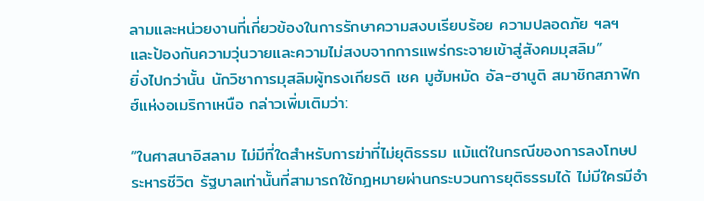ลามและหน่วยงานที่เกี่ยวข้องในการรักษาความสงบเรียบร้อย ความปลอดภัย ฯลฯ และป้องกันความวุ่นวายและความไม่สงบจากการแพร่กระจายเข้าสู่สังคมมุสลิม”
ยิ่งไปกว่านั้น นักวิชาการมุสลิมผู้ทรงเกียรติ เชค มูฮัมหมัด อัล-ฮานูติ สมาชิกสภาฟิกฮ์แห่งอเมริกาเหนือ กล่าวเพิ่มเติมว่า:

“ในศาสนาอิสลาม ไม่มีที่ใดสำหรับการฆ่าที่ไม่ยุติธรรม แม้แต่ในกรณีของการลงโทษประหารชีวิต รัฐบาลเท่านั้นที่สามารถใช้กฎหมายผ่านกระบวนการยุติธรรมได้ ไม่มีใครมีอำ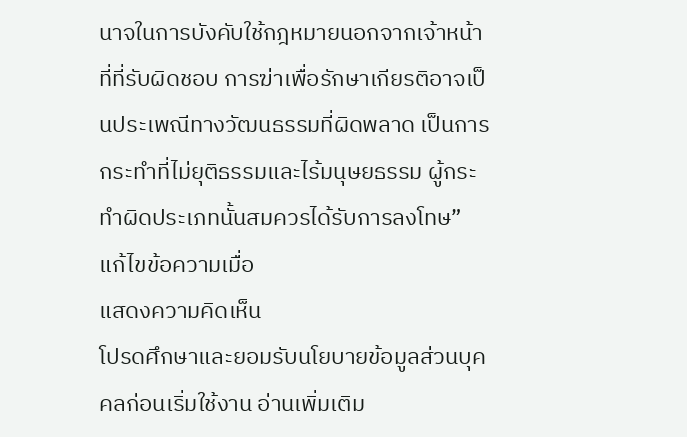นาจในการบังคับใช้กฎหมายนอกจากเจ้าหน้าที่ที่รับผิดชอบ การฆ่าเพื่อรักษาเกียรติอาจเป็นประเพณีทางวัฒนธรรมที่ผิดพลาด เป็นการกระทำที่ไม่ยุติธรรมและไร้มนุษยธรรม ผู้กระทำผิดประเภทนั้นสมควรได้รับการลงโทษ”
แก้ไขข้อความเมื่อ
แสดงความคิดเห็น
โปรดศึกษาและยอมรับนโยบายข้อมูลส่วนบุคคลก่อนเริ่มใช้งาน อ่านเพิ่มเติม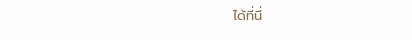ได้ที่นี่